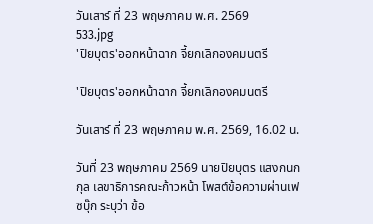วันเสาร์ ที่ 23 พฤษภาคม พ.ศ. 2569
533.jpg
'ปิยบุตร'ออกหน้าฉาก จี้ยกเลิกองคมนตรี

'ปิยบุตร'ออกหน้าฉาก จี้ยกเลิกองคมนตรี

วันเสาร์ ที่ 23 พฤษภาคม พ.ศ. 2569, 16.02 น.

วันที่ 23 พฤษภาคม 2569 นายปิยบุตร แสงกนกกุล เลขาธิการคณะก้าวหน้า โพสต์ข้อความผ่านเฟซบุ๊ก ระบุว่า ข้อ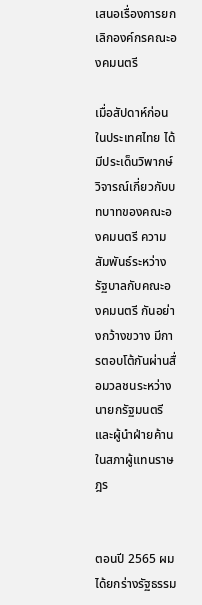เสนอเรื่องการยกเลิกองค์กรคณะองคมนตรี

เมื่อสัปดาห์ก่อน ในประเทศไทย ได้มีประเด็นวิพากษ์วิจารณ์เกี่ยวกับบทบาทของคณะองคมนตรี ความสัมพันธ์ระหว่างรัฐบาลกับคณะองคมนตรี กันอย่างกว้างขวาง มีการตอบโต้กันผ่านสื่อมวลชนระหว่าง นายกรัฐมนตรีและผู้นำฝ่ายค้านในสภาผู้แทนราษฎร


ตอนปี 2565 ผมได้ยกร่างรัฐธรรม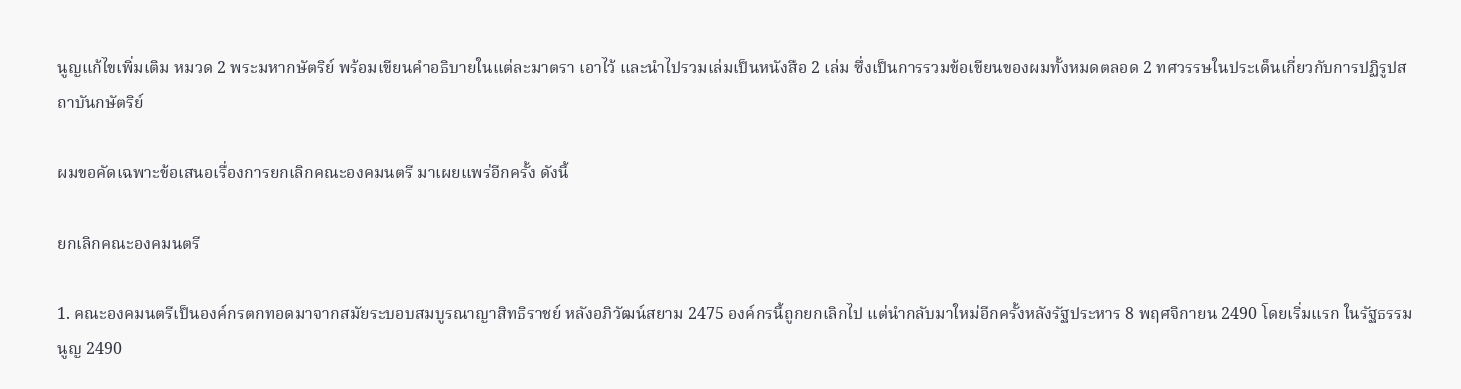นูญแก้ไขเพิ่มเติม หมวด 2 พระมหากษัตริย์ พร้อมเขียนคำอธิบายในแต่ละมาตรา เอาไว้ และนำไปรวมเล่มเป็นหนังสือ 2 เล่ม ซึ่งเป็นการรวมข้อเขียนของผมทั้งหมดตลอด 2 ทศวรรษในประเด็นเกี่ยวกับการปฏิรูปสถาบันกษัตริย์

ผมขอคัดเฉพาะข้อเสนอเรื่องการยกเลิกคณะองคมนตรี มาเผยแพร่อีกครั้ง ดังนี้

ยกเลิกคณะองคมนตรี

1. คณะองคมนตรีเป็นองค์กรตกทอดมาจากสมัยระบอบสมบูรณาญาสิทธิราชย์ หลังอภิวัฒน์สยาม 2475 องค์กรนี้ถูกยกเลิกไป แต่นำกลับมาใหม่อีกครั้งหลังรัฐประหาร 8 พฤศจิกายน 2490 โดยเริ่มแรก ในรัฐธรรมนูญ 2490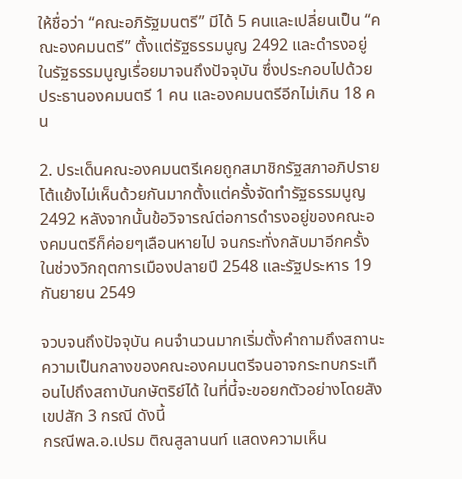ให้ชื่อว่า “คณะอภิรัฐมนตรี” มีได้ 5 คนและเปลี่ยนเป็น “คณะองคมนตรี” ตั้งแต่รัฐธรรมนูญ 2492 และดำรงอยู่ในรัฐธรรมนูญเรื่อยมาจนถึงปัจจุบัน ซึ่งประกอบไปด้วยประธานองคมนตรี 1 คน และองคมนตรีอีกไม่เกิน 18 คน

2. ประเด็นคณะองคมนตรีเคยถูกสมาชิกรัฐสภาอภิปรายโต้แย้งไม่เห็นด้วยกันมากตั้งแต่ครั้งจัดทำรัฐธรรมนูญ 2492 หลังจากนั้นข้อวิจารณ์ต่อการดำรงอยู่ของคณะองคมนตรีก็ค่อยๆเลือนหายไป จนกระทั่งกลับมาอีกครั้งในช่วงวิกฤตการเมืองปลายปี 2548 และรัฐประหาร 19 กันยายน 2549

จวบจนถึงปัจจุบัน คนจำนวนมากเริ่มตั้งคำถามถึงสถานะความเป็นกลางของคณะองคมนตรีจนอาจกระทบกระเทือนไปถึงสถาบันกษัตริย์ได้ ในที่นี้จะขอยกตัวอย่างโดยสังเขปสัก 3 กรณี ดังนี้
กรณีพล.อ.เปรม ติณสูลานนท์ แสดงความเห็น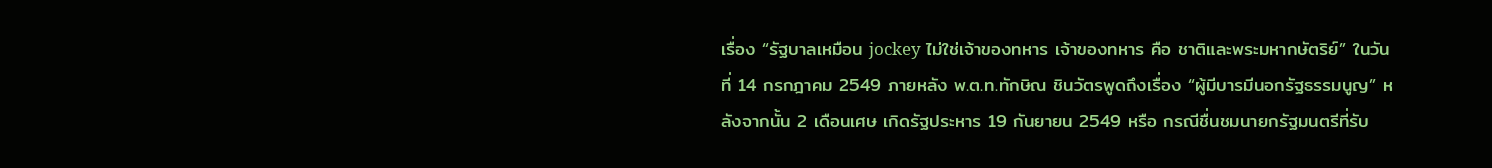เรื่อง “รัฐบาลเหมือน jockey ไม่ใช่เจ้าของทหาร เจ้าของทหาร คือ ชาติและพระมหากษัตริย์” ในวันที่ 14 กรกฎาคม 2549 ภายหลัง พ.ต.ท.ทักษิณ ชินวัตรพูดถึงเรื่อง “ผู้มีบารมีนอกรัฐธรรมนูญ” หลังจากนั้น 2 เดือนเศษ เกิดรัฐประหาร 19 กันยายน 2549 หรือ กรณีชื่นชมนายกรัฐมนตรีที่รับ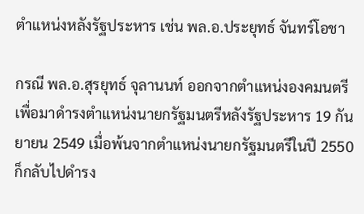ตำแหน่งหลังรัฐประหาร เช่น พล.อ.ประยุทธ์ จันทร์โอชา

กรณี พล.อ.สุรยุทธ์ จุลานนท์ ออกจากตำแหน่งองคมนตรีเพื่อมาดำรงตำแหน่งนายกรัฐมนตรีหลังรัฐประหาร 19 กันยายน 2549 เมื่อพ้นจากตำแหน่งนายกรัฐมนตรีในปี 2550 ก็กลับไปดำรง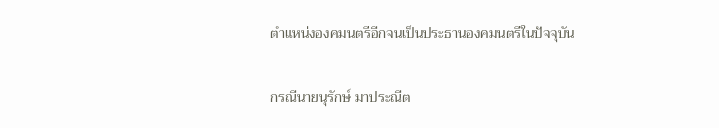ตำแหน่งองคมนตรีอีกจนเป็นประธานองคมนตรีในปัจจุบัน

กรณีนายนุรักษ์ มาประณีต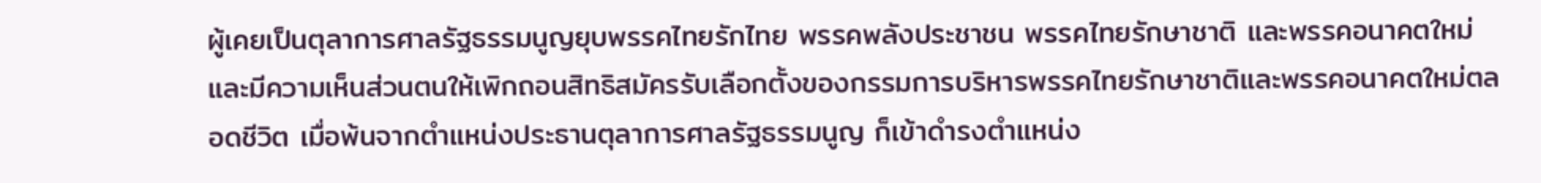ผู้เคยเป็นตุลาการศาลรัฐธรรมนูญยุบพรรคไทยรักไทย พรรคพลังประชาชน พรรคไทยรักษาชาติ และพรรคอนาคตใหม่ และมีความเห็นส่วนตนให้เพิกถอนสิทธิสมัครรับเลือกตั้งของกรรมการบริหารพรรคไทยรักษาชาติและพรรคอนาคตใหม่ตลอดชีวิต เมื่อพ้นจากตำแหน่งประธานตุลาการศาลรัฐธรรมนูญ ก็เข้าดำรงตำแหน่ง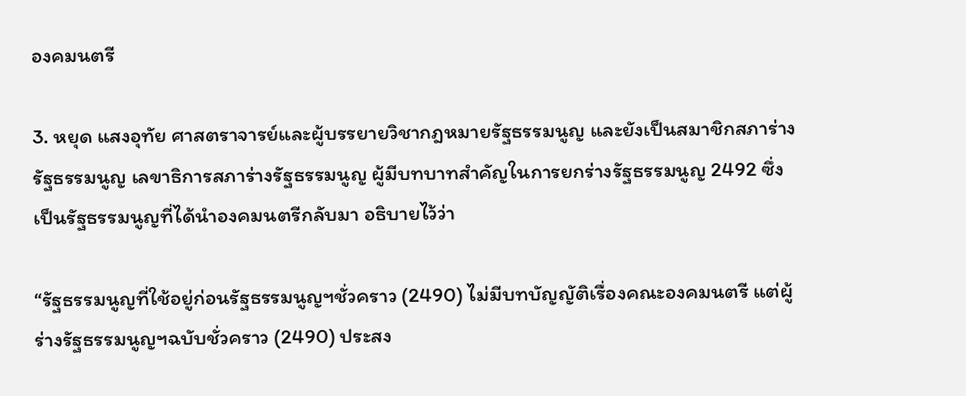องคมนตรี

3. หยุด แสงอุทัย ศาสตราจารย์และผู้บรรยายวิชากฎหมายรัฐธรรมนูญ และยังเป็นสมาชิกสภาร่างรัฐธรรมนูญ เลขาธิการสภาร่างรัฐธรรมนูญ ผู้มีบทบาทสำคัญในการยกร่างรัฐธรรมนูญ 2492 ซึ่งเป็นรัฐธรรมนูญที่ได้นำองคมนตรีกลับมา อธิบายไว้ว่า

“รัฐธรรมนูญที่ใช้อยู่ก่อนรัฐธรรมนูญฯชั่วคราว (2490) ไม่มีบทบัญญัติเรื่องคณะองคมนตรี แต่ผู้ร่างรัฐธรรมนูญฯฉบับชั่วคราว (2490) ประสง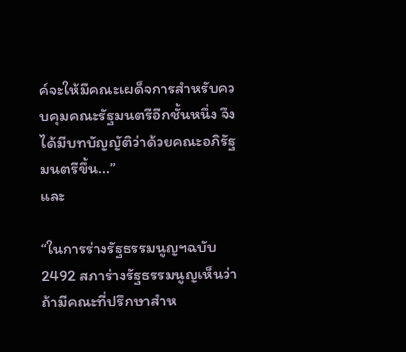ค์จะให้มีคณะเผด็จการสำหรับควบคุมคณะรัฐมนตรีอีกชั้นหนึ่ง จึงได้มีบทบัญญัติว่าด้วยคณะอภิรัฐมนตรีขึ้น...”
และ

“ในการร่างรัฐธรรมนูญฯฉบับ 2492 สภาร่างรัฐธรรมนูญเห็นว่า ถ้ามีคณะที่ปรึกษาสำห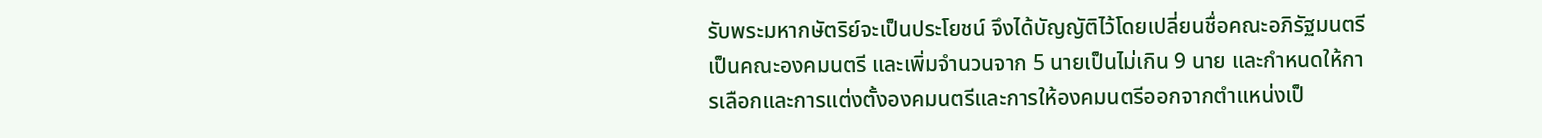รับพระมหากษัตริย์จะเป็นประโยชน์ จึงได้บัญญัติไว้โดยเปลี่ยนชื่อคณะอภิรัฐมนตรีเป็นคณะองคมนตรี และเพิ่มจำนวนจาก 5 นายเป็นไม่เกิน 9 นาย และกำหนดให้การเลือกและการแต่งตั้งองคมนตรีและการให้องคมนตรีออกจากตำแหน่งเป็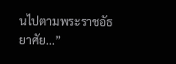นไปตามพระราชอัธยาศัย...”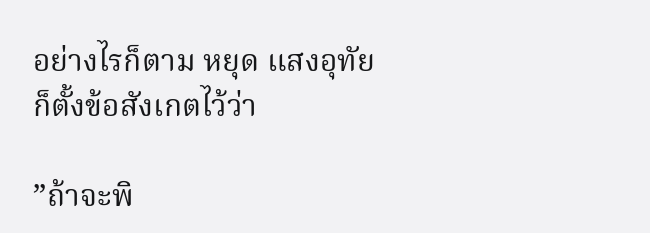อย่างไรก็ตาม หยุด แสงอุทัย ก็ตั้งข้อสังเกตไว้ว่า

”ถ้าจะพิ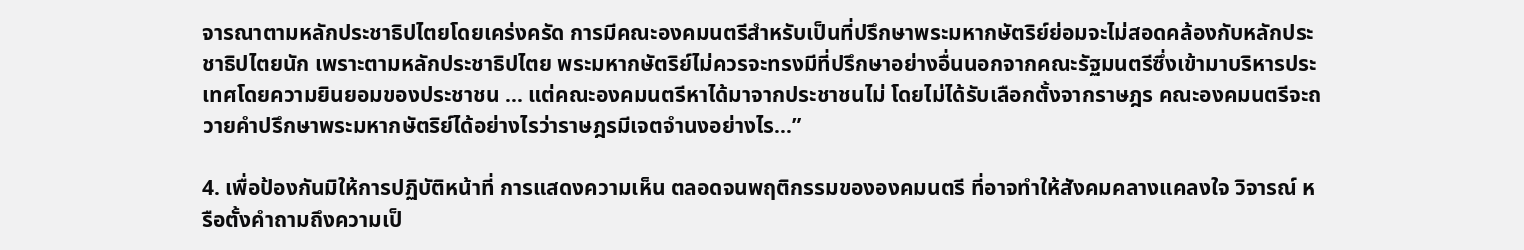จารณาตามหลักประชาธิปไตยโดยเคร่งครัด การมีคณะองคมนตรีสำหรับเป็นที่ปรึกษาพระมหากษัตริย์ย่อมจะไม่สอดคล้องกับหลักประชาธิปไตยนัก เพราะตามหลักประชาธิปไตย พระมหากษัตริย์ไม่ควรจะทรงมีที่ปรึกษาอย่างอื่นนอกจากคณะรัฐมนตรีซึ่งเข้ามาบริหารประเทศโดยความยินยอมของประชาชน ... แต่คณะองคมนตรีหาได้มาจากประชาชนไม่ โดยไม่ได้รับเลือกตั้งจากราษฎร คณะองคมนตรีจะถวายคำปรึกษาพระมหากษัตริย์ได้อย่างไรว่าราษฎรมีเจตจำนงอย่างไร...”

4. เพื่อป้องกันมิให้การปฏิบัติหน้าที่ การแสดงความเห็น ตลอดจนพฤติกรรมขององคมนตรี ที่อาจทำให้สังคมคลางแคลงใจ วิจารณ์ หรือตั้งคำถามถึงความเป็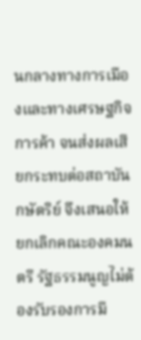นกลางทางการเมืองและทางเศรษฐกิจการค้า จนส่งผลเสียกระทบต่อสถาบันกษัตริย์ จึงเสนอให้ยกเลิกคณะองคมนตรี รัฐธรรมนูญไม่ต้องรับรองการมี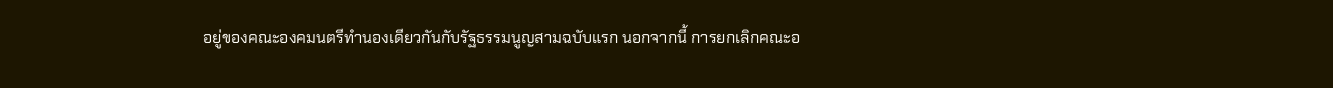อยู่ของคณะองคมนตรีทำนองเดียวกันกับรัฐธรรมนูญสามฉบับแรก นอกจากนี้ การยกเลิกคณะอ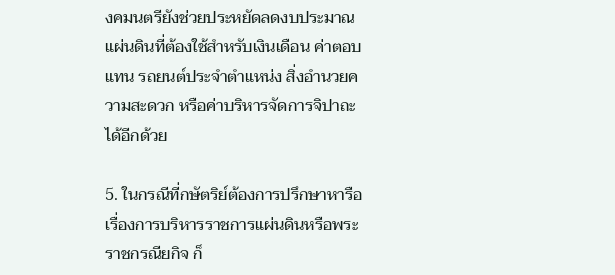งคมนตรียังช่วยประหยัดลดงบประมาณแผ่นดินที่ต้องใช้สำหรับเงินเดือน ค่าตอบแทน รถยนต์ประจำตำแหน่ง สิ่งอำนวยความสะดวก หรือค่าบริหารจัดการจิปาถะ ได้อีกด้วย

5. ในกรณีที่กษัตริย์ต้องการปรึกษาหารือเรื่องการบริหารราชการแผ่นดินหรือพระราชกรณียกิจ ก็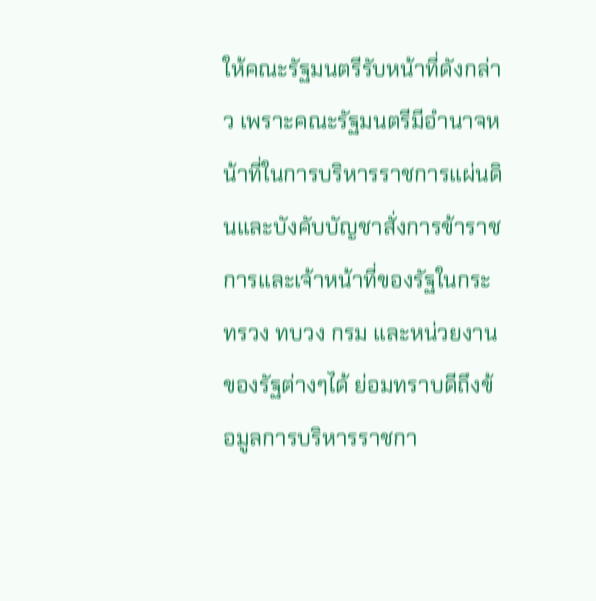ให้คณะรัฐมนตรีรับหน้าที่ดังกล่าว เพราะคณะรัฐมนตรีมีอำนาจหน้าที่ในการบริหารราชการแผ่นดินและบังคับบัญชาสั่งการข้าราชการและเจ้าหน้าที่ของรัฐในกระทรวง ทบวง กรม และหน่วยงานของรัฐต่างๆได้ ย่อมทราบดีถึงข้อมูลการบริหารราชกา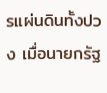รแผ่นดินทั้งปวง เมื่อนายกรัฐ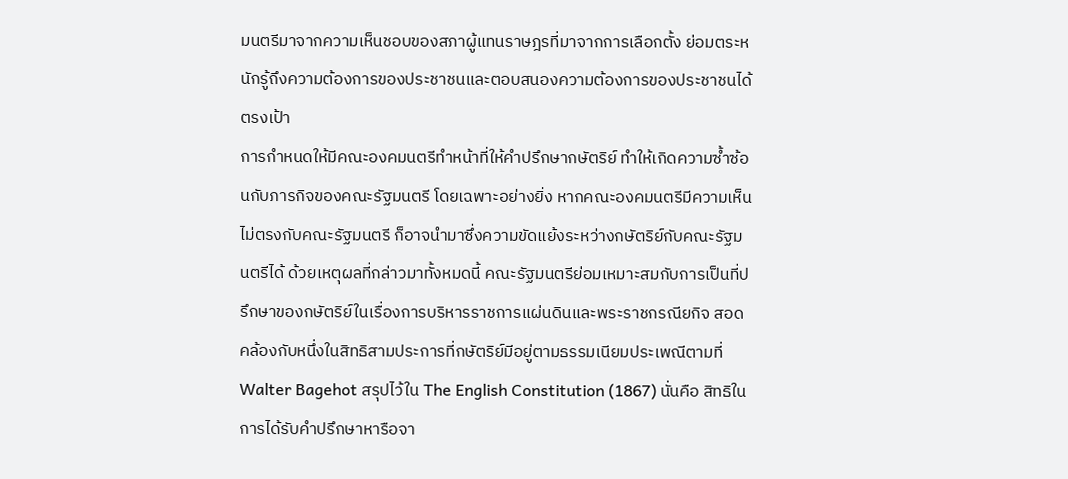มนตรีมาจากความเห็นชอบของสภาผู้แทนราษฎรที่มาจากการเลือกตั้ง ย่อมตระหนักรู้ถึงความต้องการของประชาชนและตอบสนองความต้องการของประชาชนได้ตรงเป้า
การกำหนดให้มีคณะองคมนตรีทำหน้าที่ให้คำปรึกษากษัตริย์ ทำให้เกิดความซ้ำซ้อนกับภารกิจของคณะรัฐมนตรี โดยเฉพาะอย่างยิ่ง หากคณะองคมนตรีมีความเห็นไม่ตรงกับคณะรัฐมนตรี ก็อาจนำมาซึ่งความขัดแย้งระหว่างกษัตริย์กับคณะรัฐมนตรีได้ ด้วยเหตุผลที่กล่าวมาทั้งหมดนี้ คณะรัฐมนตรีย่อมเหมาะสมกับการเป็นที่ปรึกษาของกษัตริย์ในเรื่องการบริหารราชการแผ่นดินและพระราชกรณียกิจ สอดคล้องกับหนึ่งในสิทธิสามประการที่กษัตริย์มีอยู่ตามธรรมเนียมประเพณีตามที่ Walter Bagehot สรุปไว้ใน The English Constitution (1867) นั่นคือ สิทธิในการได้รับคำปรึกษาหารือจา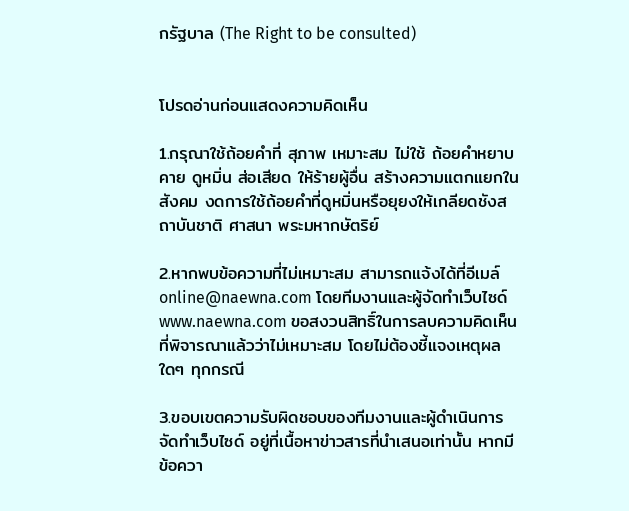กรัฐบาล (The Right to be consulted)


โปรดอ่านก่อนแสดงความคิดเห็น

1.กรุณาใช้ถ้อยคำที่ สุภาพ เหมาะสม ไม่ใช้ ถ้อยคำหยาบคาย ดูหมิ่น ส่อเสียด ให้ร้ายผู้อื่น สร้างความแตกแยกในสังคม งดการใช้ถ้อยคำที่ดูหมิ่นหรือยุยงให้เกลียดชังสถาบันชาติ ศาสนา พระมหากษัตริย์

2.หากพบข้อความที่ไม่เหมาะสม สามารถแจ้งได้ที่อีเมล์ online@naewna.com โดยทีมงานและผู้จัดทำเว็บไซด์ www.naewna.com ขอสงวนสิทธิ์ในการลบความคิดเห็นที่พิจารณาแล้วว่าไม่เหมาะสม โดยไม่ต้องชี้แจงเหตุผลใดๆ ทุกกรณี

3.ขอบเขตความรับผิดชอบของทีมงานและผู้ดำเนินการจัดทำเว็บไซด์ อยู่ที่เนื้อหาข่าวสารที่นำเสนอเท่านั้น หากมีข้อควา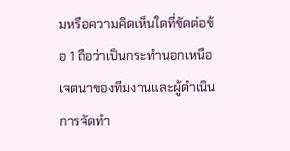มหรือความคิดเห็นใดที่ขัดต่อข้อ 1 ถือว่าเป็นกระทำนอกเหนือเจตนาของทีมงานและผู้ดำเนินการจัดทำ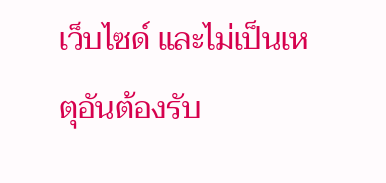เว็บไซด์ และไม่เป็นเหตุอันต้องรับ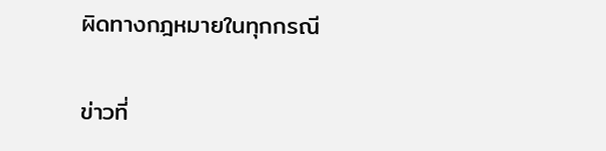ผิดทางกฎหมายในทุกกรณี

ข่าวที่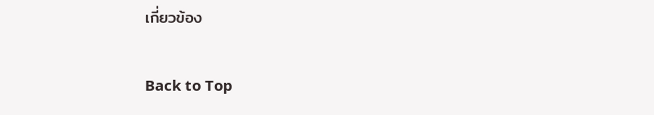เกี่ยวข้อง

Back to Top